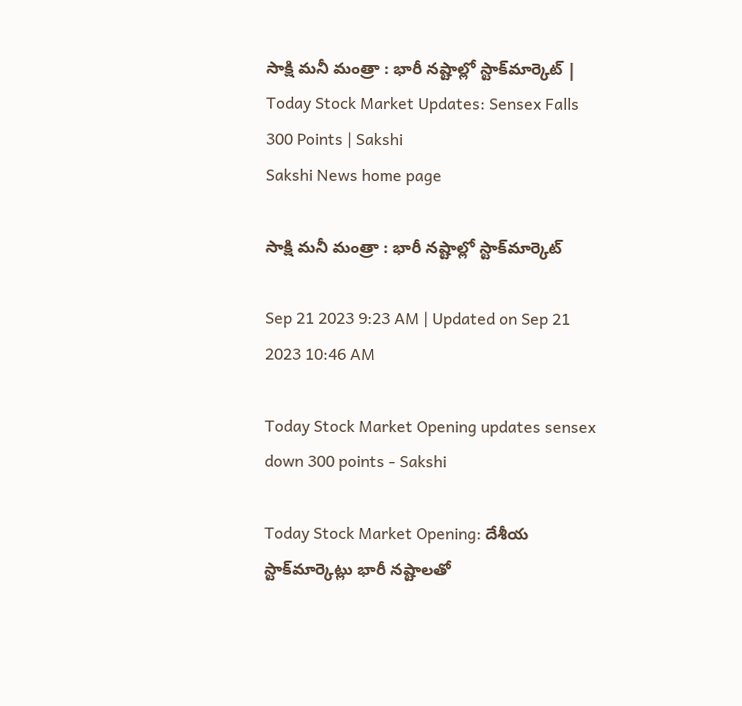సాక్షి మనీ మం‍త్రా : భారీ నష్టాల్లో స్టాక్‌మార్కెట్‌ | Today Stock Market Updates: Sensex Falls 300 Points | Sakshi
Sakshi News home page

సాక్షి మనీ మం‍త్రా : భారీ నష్టాల్లో స్టాక్‌మార్కెట్‌

Sep 21 2023 9:23 AM | Updated on Sep 21 2023 10:46 AM

Today Stock Market Opening updates sensex down 300 points - Sakshi

Today Stock Market Opening: దేశీయ స్టాక్‌మార్కెట్లు భారీ నష్టాలతో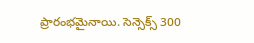ప్రారంభమైనాయి. సెన్సెక్స్‌ 300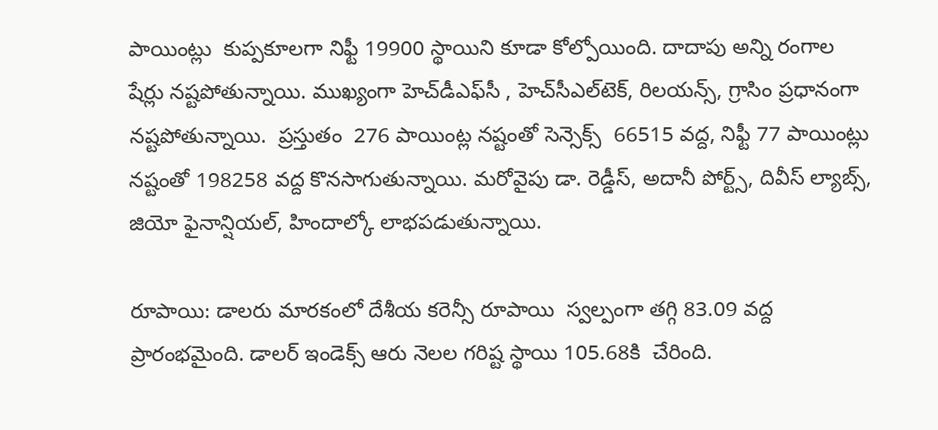పాయింట్లు  కుప్పకూలగా నిఫ్టీ 19900 స్థాయిని కూడా కోల్పోయింది. దాదాపు అన్ని రంగాల షేర్లు నష్టపోతున్నాయి. ముఖ్యంగా హెచ్‌డీఎఫ్‌సీ , హెచ్‌సీఎల్‌టెక్‌, రిలయన్స్‌, గ్రాసిం ప్రధానంగా నష్టపోతున్నాయి.  ప్రస్తుతం  276 పాయింట్ల నష్టంతో సెన్సెక్స్‌  66515 వద్ద, నిఫ్టీ 77 పాయింట్లు నష్టంతో 198258 వద్ద కొనసాగుతున్నాయి. మరోవైపు డా. రెడ్డీస్‌, అదానీ పోర్ట్స్‌, దివీస్‌ ల్యాబ్స్‌, జియో ఫైనాన్షియల్‌, హిందాల్కో లాభపడుతున్నాయి.

రూపాయి: డాలరు మారకంలో దేశీయ కరెన్సీ రూపాయి  స్వల్పంగా తగ్గి 83.09 వద్ద ప్రారంభమైంది. డాలర్ ఇండెక్స్ ఆరు నెలల గరిష్ట స్థాయి 105.68కి  చేరింది.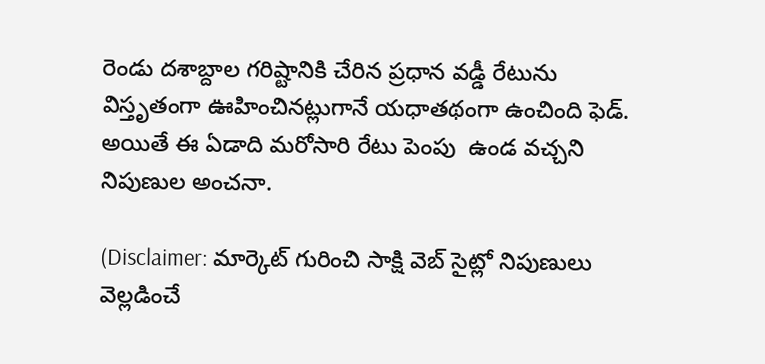రెండు దశాబ్దాల గరిష్టానికి చేరిన ప్రధాన వడ్డీ రేటును విస్తృతంగా ఊహించినట్లుగానే యధాతథంగా ఉంచింది ఫెడ్‌. అయితే ఈ ఏడాది మరోసారి రేటు పెంపు  ఉండ వచ్చని నిపుణుల అంచనా.

(Disclaimer: మార్కెట్ గురించి సాక్షి వెబ్ సైట్లో నిపుణులు వెల్లడించే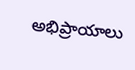అభిప్రాయాలు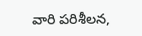వారి పరిశీలన,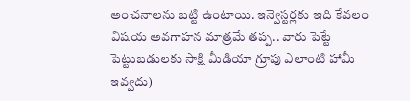అంచనాలను బట్టి ఉంటాయి. ఇన్వెస్టర్లకు ఇది కేవలం విషయ అవగాహన మాత్రమే తప్ప.. వారు పెట్టే పెట్టుబడులకు సాక్షి మీడియా గ్రూపు ఎలాంటి హామీ ఇవ్వదు)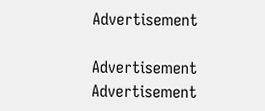Advertisement

Advertisement
Advertisement